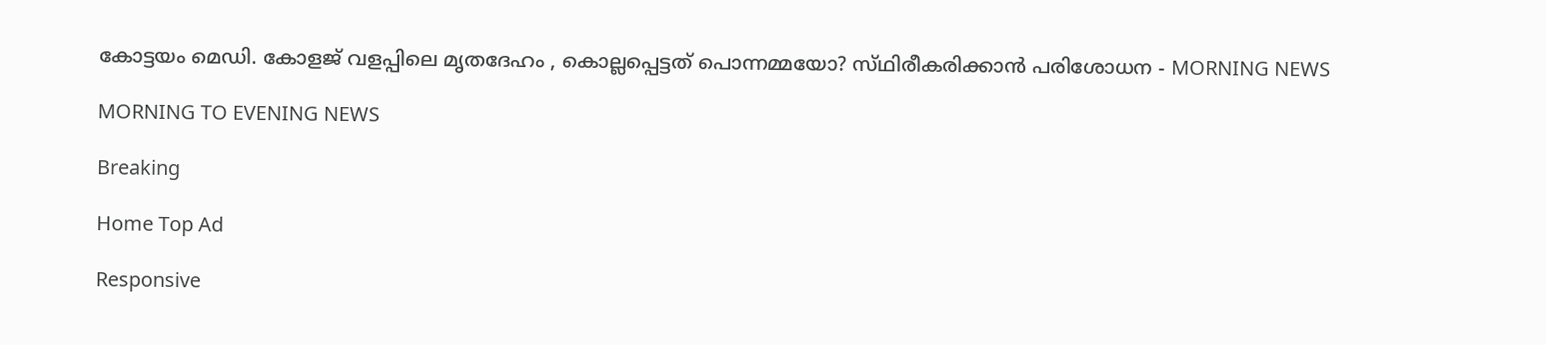കോട്ടയം മെഡി. കോളജ്‌ വളപ്പിലെ മൃതദേഹം , കൊല്ലപ്പെട്ടത്‌ പൊന്നമ്മയോ? സ്‌ഥിരീകരിക്കാന്‍ പരിശോധന - MORNING NEWS

MORNING TO EVENING NEWS

Breaking

Home Top Ad

Responsive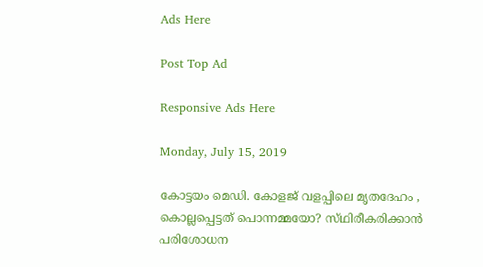Ads Here

Post Top Ad

Responsive Ads Here

Monday, July 15, 2019

കോട്ടയം മെഡി. കോളജ്‌ വളപ്പിലെ മൃതദേഹം , കൊല്ലപ്പെട്ടത്‌ പൊന്നമ്മയോ? സ്‌ഥിരീകരിക്കാന്‍ പരിശോധന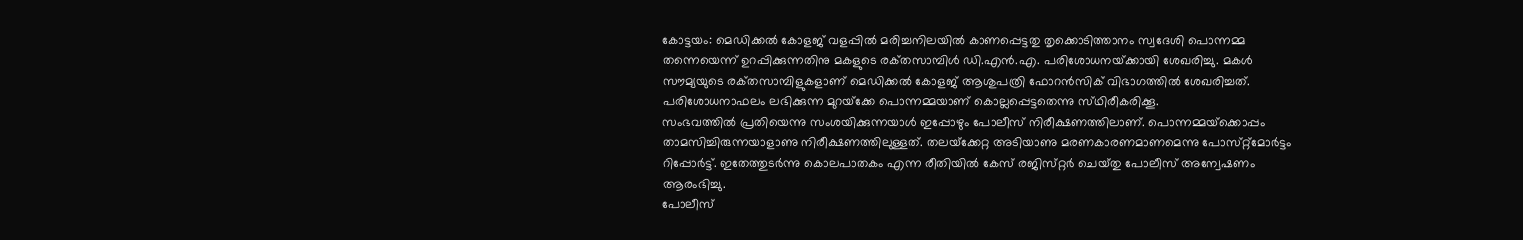കോട്ടയം: മെഡിക്കല്‍ കോളജ്‌ വളപ്പില്‍ മരിച്ചനിലയില്‍ കാണപ്പെട്ടതു തൃക്കൊടിത്താനം സ്വദേശി പൊന്നമ്മ തന്നെയെന്ന്‌ ഉറപ്പിക്കുന്നതിനു മകളുടെ രക്‌തസാമ്പിള്‍ ഡി.എന്‍.എ. പരിശോധനയ്‌ക്കായി ശേഖരിച്ചു. മകള്‍ സൗമ്യയുടെ രക്‌തസാമ്പിളുകളാണ്‌ മെഡിക്കല്‍ കോളജ്‌ ആശുപത്രി ഫോറന്‍സിക്‌ വിഭാഗത്തില്‍ ശേഖരിച്ചത്‌. പരിശോധനാഫലം ലഭിക്കുന്ന മുറയ്‌ക്കേ പൊന്നമ്മയാണ്‌ കൊല്ലപ്പെട്ടതെന്നു സ്‌ഥിരീകരിക്കൂ.
സംഭവത്തില്‍ പ്രതിയെന്നു സംശയിക്കുന്നയാള്‍ ഇപ്പോഴും പോലീസ്‌ നിരീക്ഷണത്തിലാണ്‌. പൊന്നമ്മയ്‌ക്കൊപ്പം താമസിച്ചിരുന്നയാളാണു നിരീക്ഷണത്തിലുള്ളത്‌. തലയ്‌ക്കേറ്റ അടിയാണു മരണകാരണമാണമെന്നു പോസ്‌റ്റ്‌മോര്‍ട്ടം റിപ്പോര്‍ട്ട്‌. ഇതേത്തുടര്‍ന്നു കൊലപാതകം എന്ന രീതിയില്‍ കേസ്‌ രജിസ്‌റ്റര്‍ ചെയ്‌തു പോലീസ്‌ അന്വേഷണം ആരംഭിച്ചു.
പോലീസ്‌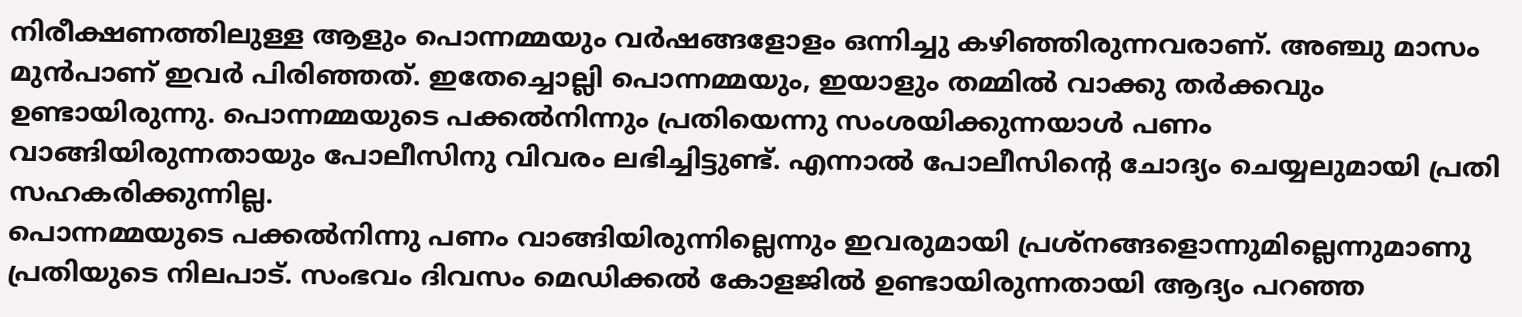നിരീക്ഷണത്തിലുള്ള ആളും പൊന്നമ്മയും വര്‍ഷങ്ങളോളം ഒന്നിച്ചു കഴിഞ്ഞിരുന്നവരാണ്‌. അഞ്ചു മാസം മുന്‍പാണ്‌ ഇവര്‍ പിരിഞ്ഞത്‌. ഇതേച്ചൊല്ലി പൊന്നമ്മയും, ഇയാളും തമ്മില്‍ വാക്കു തര്‍ക്കവും ഉണ്ടായിരുന്നു. പൊന്നമ്മയുടെ പക്കല്‍നിന്നും പ്രതിയെന്നു സംശയിക്കുന്നയാള്‍ പണം വാങ്ങിയിരുന്നതായും പോലീസിനു വിവരം ലഭിച്ചിട്ടുണ്ട്‌. എന്നാല്‍ പോലീസിന്റെ ചോദ്യം ചെയ്യലുമായി പ്രതി സഹകരിക്കുന്നില്ല.
പൊന്നമ്മയുടെ പക്കല്‍നിന്നു പണം വാങ്ങിയിരുന്നില്ലെന്നും ഇവരുമായി പ്രശ്‌നങ്ങളൊന്നുമില്ലെന്നുമാണു പ്രതിയുടെ നിലപാട്‌. സംഭവം ദിവസം മെഡിക്കല്‍ കോളജില്‍ ഉണ്ടായിരുന്നതായി ആദ്യം പറഞ്ഞ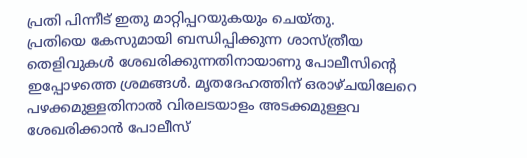പ്രതി പിന്നീട്‌ ഇതു മാറ്റിപ്പറയുകയും ചെയ്‌തു.
പ്രതിയെ കേസുമായി ബന്ധിപ്പിക്കുന്ന ശാസ്‌ത്രീയ തെളിവുകള്‍ ശേഖരിക്കുന്നതിനായാണു പോലീസിന്റെ ഇപ്പോഴത്തെ ശ്രമങ്ങള്‍. മൃതദേഹത്തിന്‌ ഒരാഴ്‌ചയിലേറെ പഴക്കമുള്ളതിനാല്‍ വിരലടയാളം അടക്കമുള്ളവ ശേഖരിക്കാന്‍ പോലീസ്‌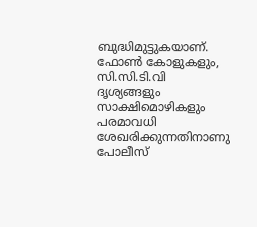ബുദ്ധിമുട്ടുകയാണ്‌. ഫോണ്‍ കോളുകളും, സി.സി.ടി.വി ദൃശ്യങ്ങളും സാക്ഷിമൊഴികളും പരമാവധി ശേഖരിക്കുന്നതിനാണു പോലീസ്‌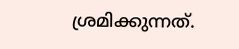ശ്രമിക്കുന്നത്‌.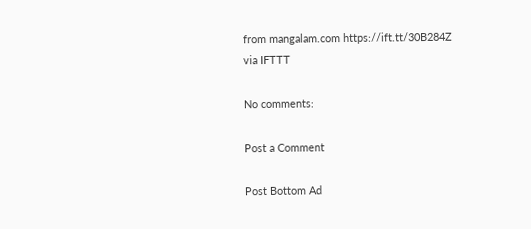from mangalam.com https://ift.tt/30B284Z
via IFTTT

No comments:

Post a Comment

Post Bottom Ad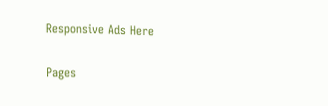Responsive Ads Here

Pages